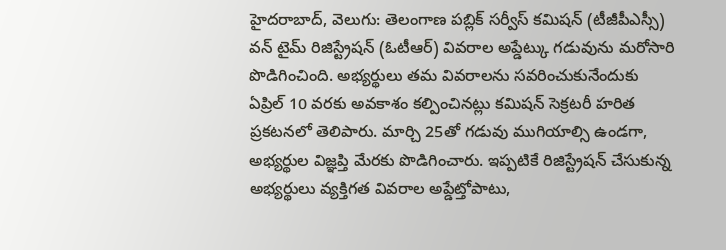హైదరాబాద్, వెలుగు: తెలంగాణ పబ్లిక్ సర్వీస్ కమిషన్ (టీజీపీఎస్సీ) వన్ టైమ్ రిజిస్ట్రేషన్ (ఓటీఆర్) వివరాల అప్డేట్కు గడువును మరోసారి పొడిగించింది. అభ్యర్థులు తమ వివరాలను సవరించుకునేందుకు ఏప్రిల్ 10 వరకు అవకాశం కల్పించినట్లు కమిషన్ సెక్రటరీ హరిత ప్రకటనలో తెలిపారు. మార్చి 25తో గడువు ముగియాల్సి ఉండగా, అభ్యర్థుల విజ్ఞప్తి మేరకు పొడిగించారు. ఇప్పటికే రిజిస్ట్రేషన్ చేసుకున్న అభ్యర్థులు వ్యక్తిగత వివరాల అప్డేట్తోపాటు,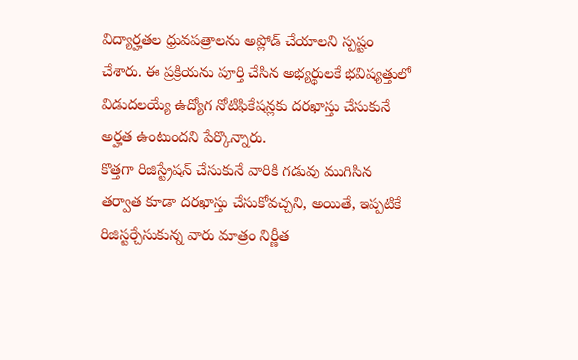విద్యార్హతల ధ్రువపత్రాలను అప్లోడ్ చేయాలని స్పష్టం చేశారు. ఈ ప్రక్రియను పూర్తి చేసిన అభ్యర్థులకే భవిష్యత్తులో విడుదలయ్యే ఉద్యోగ నోటిఫికేషన్లకు దరఖాస్తు చేసుకునే అర్హత ఉంటుందని పేర్కొన్నారు.
కొత్తగా రిజిస్ట్రేషన్ చేసుకునే వారికి గడువు ముగిసిన తర్వాత కూడా దరఖాస్తు చేసుకోవచ్చని, అయితే, ఇప్పటికే రిజిస్టర్చేసుకున్న వారు మాత్రం నిర్ణీత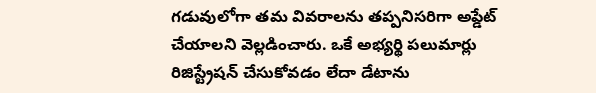గడువులోగా తమ వివరాలను తప్పనిసరిగా అప్డేట్ చేయాలని వెల్లడించారు. ఒకే అభ్యర్థి పలుమార్లు రిజిస్ట్రేషన్ చేసుకోవడం లేదా డేటాను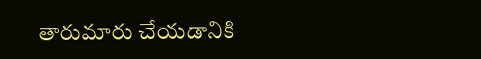తారుమారు చేయడానికి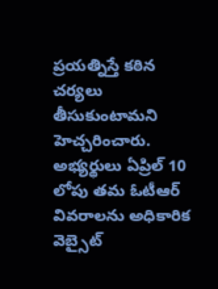ప్రయత్నిస్తే కఠిన చర్యలు తీసుకుంటామని హెచ్చరించారు. అభ్యర్థులు ఏప్రిల్ 10 లోపు తమ ఓటీఆర్ వివరాలను అధికారిక వెబ్సైట్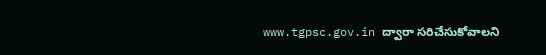www.tgpsc.gov.in ద్వారా సరిచేసుకోవాలని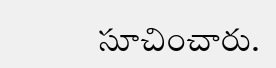సూచించారు.